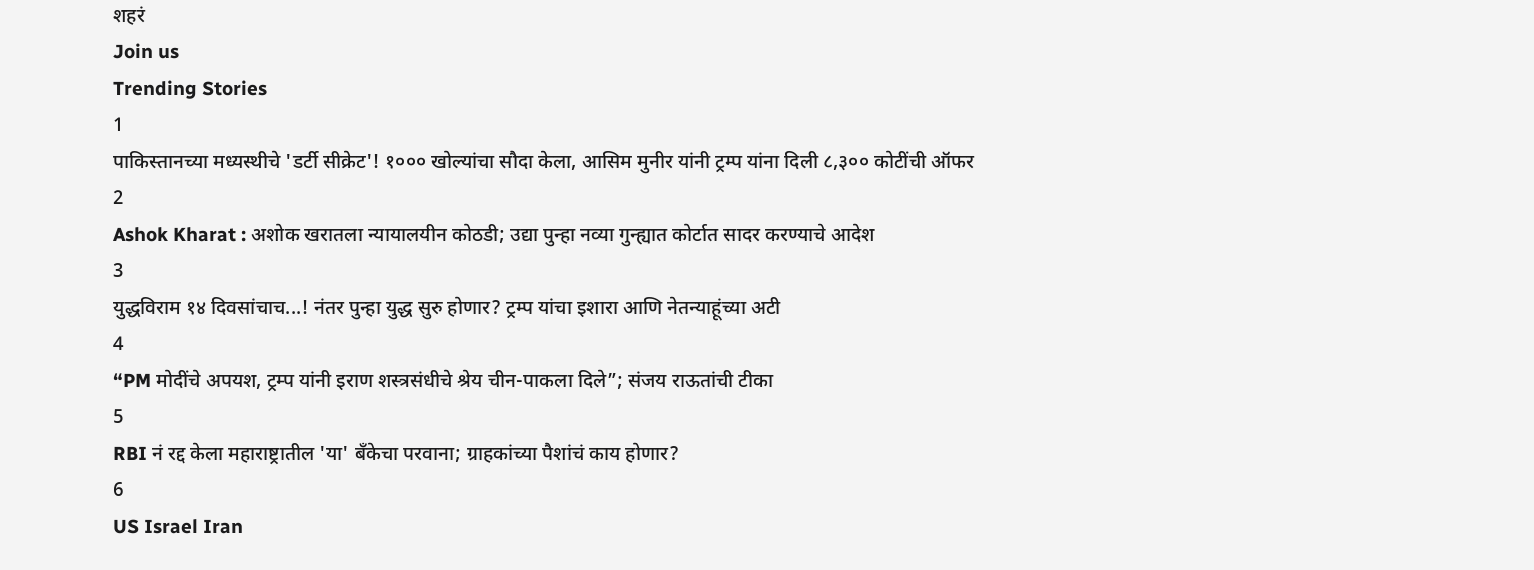शहरं
Join us
Trending Stories
1
पाकिस्तानच्या मध्यस्थीचे 'डर्टी सीक्रेट'! १००० खोल्यांचा सौदा केला, आसिम मुनीर यांनी ट्रम्प यांना दिली ८,३०० कोटींची ऑफर
2
Ashok Kharat : अशोक खरातला न्यायालयीन कोठडी; उद्या पुन्हा नव्या गुन्ह्यात कोर्टात सादर करण्याचे आदेश
3
युद्धविराम १४ दिवसांचाच...! नंतर पुन्हा युद्ध सुरु होणार? ट्रम्प यांचा इशारा आणि नेतन्याहूंच्या अटी
4
“PM मोदींचे अपयश, ट्रम्प यांनी इराण शस्त्रसंधीचे श्रेय चीन-पाकला दिले”; संजय राऊतांची टीका
5
RBI नं रद्द केला महाराष्ट्रातील 'या' बँकेचा परवाना; ग्राहकांच्या पैशांचं काय होणार?
6
US Israel Iran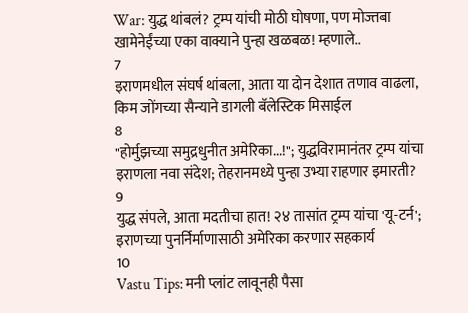War: युद्ध थांबलं? ट्रम्प यांची मोठी घोषणा, पण मोज्तबा खामेनेईंच्या एका वाक्याने पुन्हा खळबळ! म्हणाले..
7
इराणमधील संघर्ष थांबला, आता या दोन देशात तणाव वाढला, किम जोंगच्या सैन्याने डागली बॅलेस्टिक मिसाईल
8
"होर्मुझच्या समुद्रधुनीत अमेरिका...!"; युद्धविरामानंतर ट्रम्प यांचा इराणला नवा संदेश; तेहरानमध्ये पुन्हा उभ्या राहणार इमारती?
9
युद्ध संपले, आता मदतीचा हात! २४ तासांत ट्रम्प यांचा 'यू-टर्न'; इराणच्या पुनर्निर्माणासाठी अमेरिका करणार सहकार्य
10
Vastu Tips: मनी प्लांट लावूनही पैसा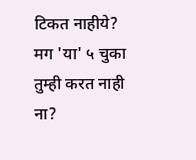टिकत नाहीये? मग 'या' ५ चुका तुम्ही करत नाही ना?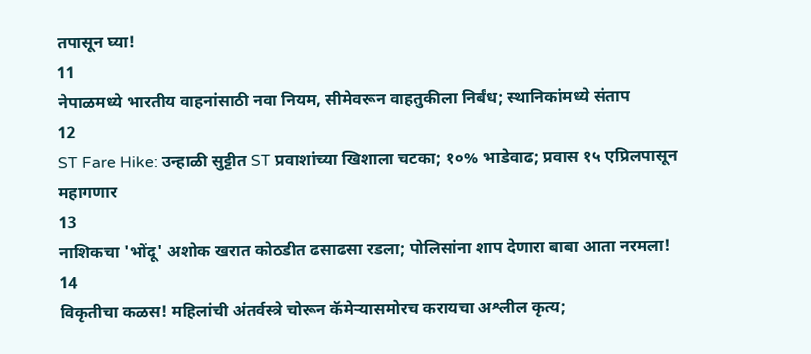तपासून घ्या!
11
नेपाळमध्ये भारतीय वाहनांसाठी नवा नियम, सीमेवरून वाहतुकीला निर्बंध; स्थानिकांमध्ये संताप
12
ST Fare Hike: उन्हाळी सुट्टीत ST प्रवाशांच्या खिशाला चटका; १०% भाडेवाढ; प्रवास १५ एप्रिलपासून महागणार
13
नाशिकचा 'भोंदू' अशोक खरात कोठडीत ढसाढसा रडला; पोलिसांना शाप देणारा बाबा आता नरमला!
14
विकृतीचा कळस! महिलांची अंतर्वस्त्रे चोरून कॅमेऱ्यासमोरच करायचा अश्लील कृत्य;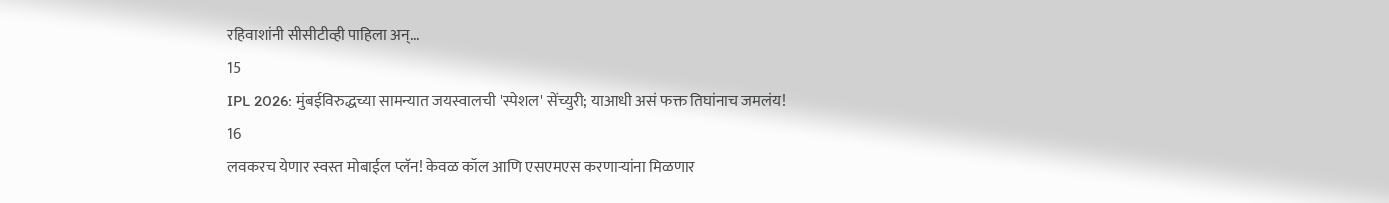रहिवाशांनी सीसीटीव्ही पाहिला अन्...
15
IPL 2026: मुंबईविरुद्धच्या सामन्यात जयस्वालची 'स्पेशल' सेंच्युरी; याआधी असं फक्त तिघांनाच जमलंय!
16
लवकरच येणार स्वस्त मोबाईल प्लॅन! केवळ कॉल आणि एसएमएस करणाऱ्यांना मिळणार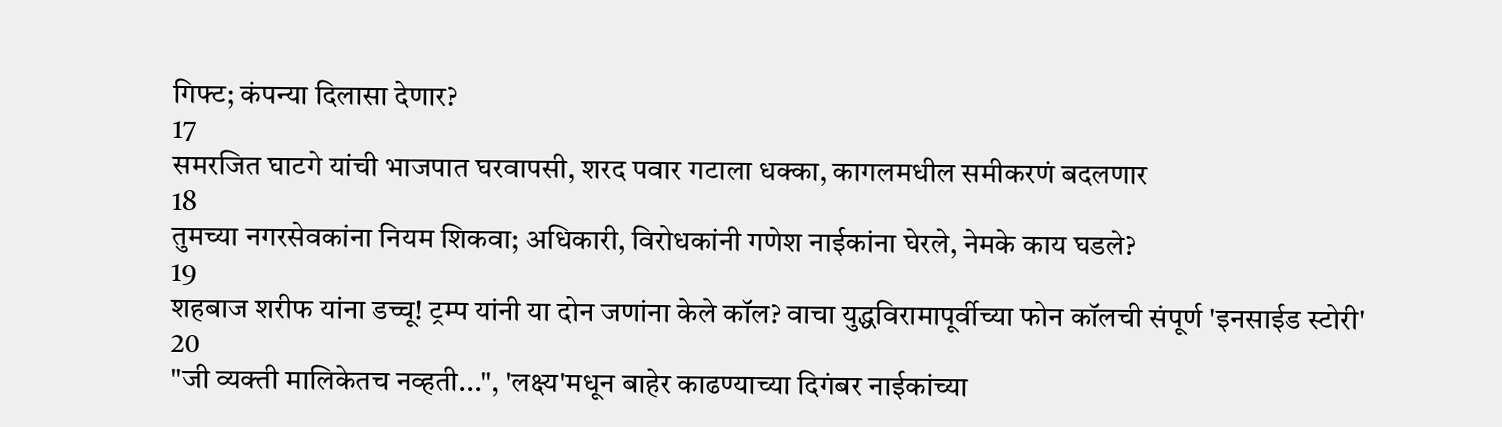गिफ्ट; कंपन्या दिलासा देणार?
17
समरजित घाटगे यांची भाजपात घरवापसी, शरद पवार गटाला धक्का, कागलमधील समीकरणं बदलणार
18
तुमच्या नगरसेवकांना नियम शिकवा; अधिकारी, विरोधकांनी गणेश नाईकांना घेरले, नेमके काय घडले?
19
शहबाज शरीफ यांना डच्चू! ट्रम्प यांनी या दोन जणांना केले कॉल? वाचा युद्धविरामापूर्वीच्या फोन कॉलची संपूर्ण 'इनसाईड स्टोरी'
20
"जी व्यक्ती मालिकेतच नव्हती...", 'लक्ष्य'मधून बाहेर काढण्याच्या दिगंबर नाईकांच्या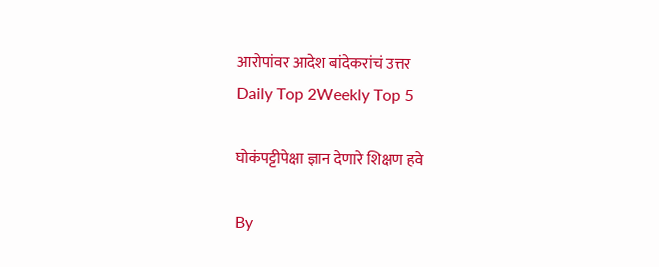आरोपांवर आदेश बांदेकरांचं उत्तर
Daily Top 2Weekly Top 5

घोकंपट्टीपेक्षा ज्ञान देणारे शिक्षण हवे

By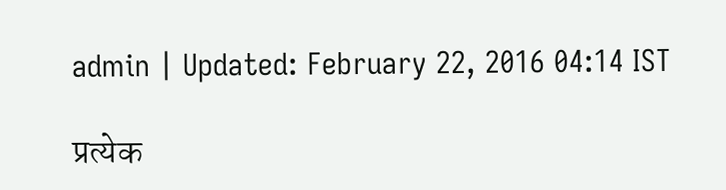admin | Updated: February 22, 2016 04:14 IST

प्रत्येक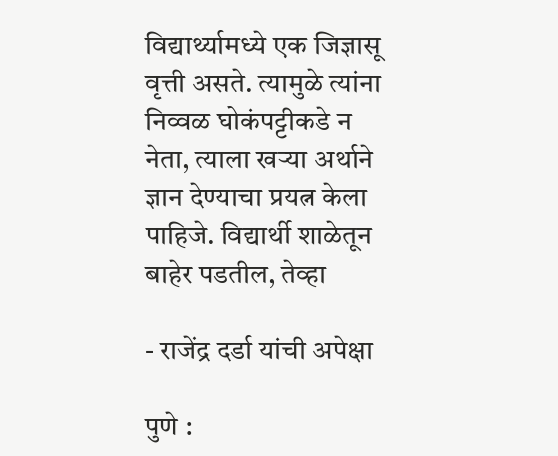विद्यार्थ्यामध्ये एक जिज्ञासू वृत्ती असते. त्यामुळे त्यांना निव्वळ घोकंपट्टीकडे न नेता, त्याला खऱ्या अर्थाने ज्ञान देण्याचा प्रयत्न केला पाहिजे. विद्यार्थी शाळेतून बाहेर पडतील, तेव्हा

- राजेंद्र दर्डा यांची अपेक्षा

पुणे :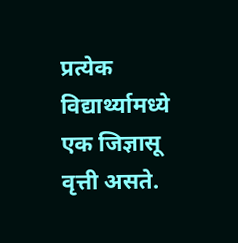प्रत्येक विद्यार्थ्यामध्ये एक जिज्ञासू वृत्ती असते.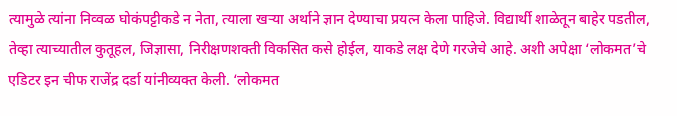त्यामुळे त्यांना निव्वळ घोकंपट्टीकडे न नेता, त्याला खऱ्या अर्थाने ज्ञान देण्याचा प्रयत्न केला पाहिजे. विद्यार्थी शाळेतून बाहेर पडतील, तेव्हा त्याच्यातील कुतूहल, जिज्ञासा, निरीक्षणशक्ती विकसित कसे होईल, याकडे लक्ष देणे गरजेचे आहे. अशी अपेक्षा ‘लोकमत’चे एडिटर इन चीफ राजेंद्र दर्डा यांनीव्यक्त केली. ‘लोकमत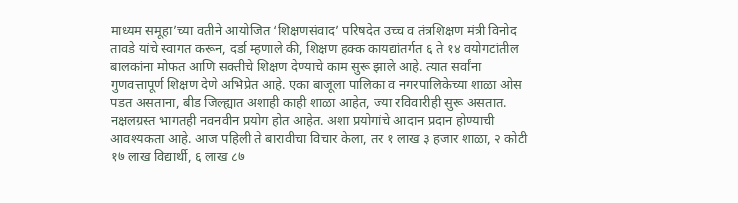माध्यम समूहा’च्या वतीने आयोजित ‘शिक्षणसंवाद’ परिषदेत उच्च व तंत्रशिक्षण मंत्री विनोद तावडे यांचे स्वागत करून, दर्डा म्हणाले की, शिक्षण हक्क कायद्यांतर्गत ६ ते १४ वयोगटांतील बालकांना मोफत आणि सक्तीचे शिक्षण देण्याचे काम सुरू झाले आहे. त्यात सर्वांना गुणवत्तापूर्ण शिक्षण देणे अभिप्रेत आहे. एका बाजूला पालिका व नगरपालिकेच्या शाळा ओस पडत असताना, बीड जिल्ह्यात अशाही काही शाळा आहेत, ज्या रविवारीही सुरू असतात. नक्षलग्रस्त भागतही नवनवीन प्रयोग होत आहेत. अशा प्रयोगांचे आदान प्रदान होण्याची आवश्यकता आहे. आज पहिली ते बारावीचा विचार केला, तर १ लाख ३ हजार शाळा, २ कोटी १७ लाख विद्यार्थी, ६ लाख ८७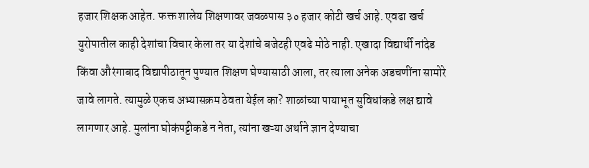हजार शिक्षक आहेत. फक्त शालेय शिक्षणावर जवळपास ३० हजार कोटी खर्च आहे. एवढा खर्च युरोपातील काही देशांचा विचार केला तर या देशांचे बजेटही एवढे मोठे नाही. एखादा विद्यार्थी नांदेड किंवा औरंगाबाद विद्यापीठातून पुण्यात शिक्षण घेण्यासाठी आला, तर त्याला अनेक अडचणींना सामोरे जावे लागते. त्यामुळे एकच अभ्यासक्रम ठेवता येईल का? शाळांच्या पायाभूत सुविधांकडे लक्ष द्यावे लागणार आहे. मुलांना घोकंपट्टीकडे न नेता, त्यांना खऱ्या अर्थाने ज्ञान देण्याचा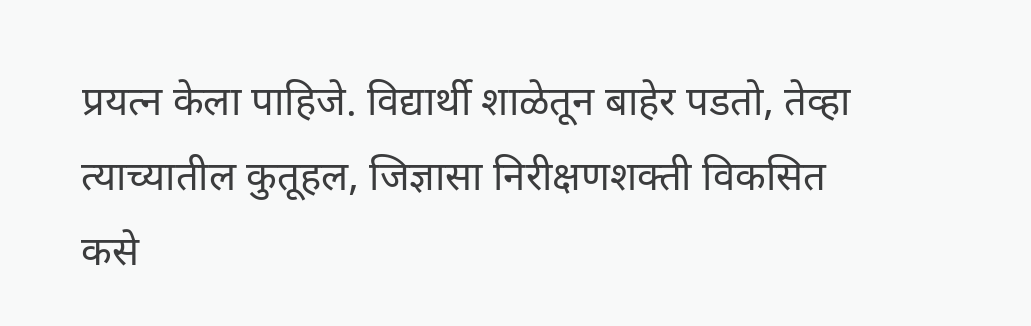प्रयत्न केला पाहिजे. विद्यार्थी शाळेतून बाहेर पडतो, तेव्हा त्याच्यातील कुतूहल, जिज्ञासा निरीक्षणशक्ती विकसित कसे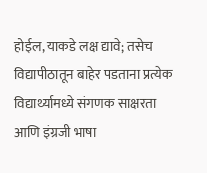होईल, याकडे लक्ष द्यावे; तसेच विद्यापीठातून बाहेर पडताना प्रत्येक विद्यार्थ्यामध्ये संगणक साक्षरता आणि इंग्रजी भाषा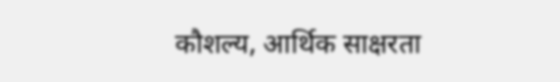कौशल्य, आर्थिक साक्षरता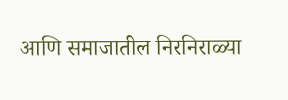आणि समाजातील निरनिराळ्या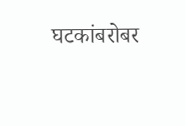घटकांबरोबर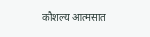कौशल्य आत्मसात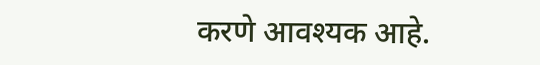करणे आवश्यक आहे.